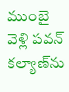ముంబై వెళ్లి పవన్ కల్యాణ్‌ను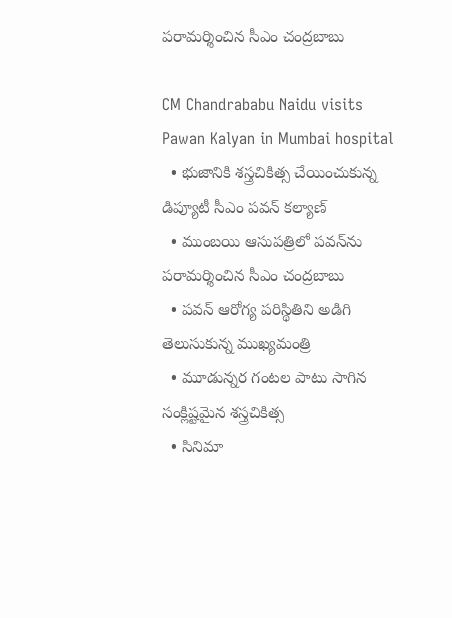పరామర్శించిన సీఎం చంద్రబాబు

CM Chandrababu Naidu visits Pawan Kalyan in Mumbai hospital
  • భుజానికి శస్త్రచికిత్స చేయించుకున్న డిప్యూటీ సీఎం పవన్ కల్యాణ్
  • ముంబయి ఆసుపత్రిలో పవన్‌ను పరామర్శించిన సీఎం చంద్రబాబు
  • పవన్ ఆరోగ్య పరిస్థితిని అడిగి తెలుసుకున్న ముఖ్యమంత్రి
  • మూడున్నర గంటల పాటు సాగిన సంక్లిష్టమైన శస్త్రచికిత్స
  • సినిమా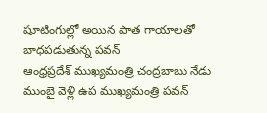షూటింగుల్లో అయిన పాత గాయాలతో బాధపడుతున్న పవన్
ఆంధ్రప్రదేశ్ ముఖ్యమంత్రి చంద్రబాబు నేడు ముంబై వెళ్లి ఉప ముఖ్యమంత్రి పవన్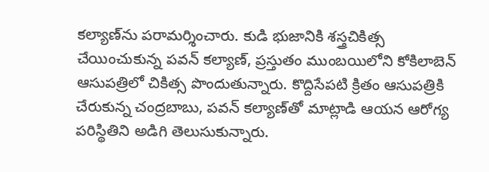కల్యాణ్‌ను పరామర్శించారు. కుడి భుజానికి శస్త్రచికిత్స చేయించుకున్న పవన్ కల్యాణ్, ప్రస్తుతం ముంబయిలోని కోకిలాబెన్ ఆసుపత్రిలో చికిత్స పొందుతున్నారు. కొద్దిసేపటి క్రితం ఆసుపత్రికి చేరుకున్న చంద్రబాబు, పవన్ కల్యాణ్‌తో మాట్లాడి ఆయన ఆరోగ్య పరిస్థితిని అడిగి తెలుసుకున్నారు.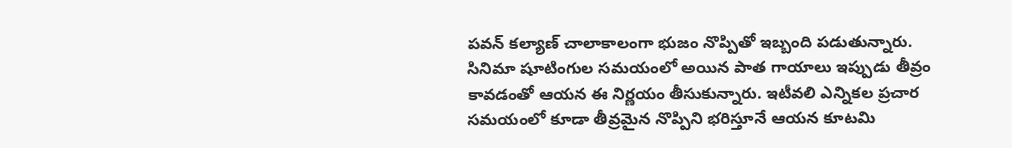పవన్ కల్యాణ్ చాలాకాలంగా భుజం నొప్పితో ఇబ్బంది పడుతున్నారు. సినిమా షూటింగుల సమయంలో అయిన పాత గాయాలు ఇప్పుడు తీవ్రం కావడంతో ఆయన ఈ నిర్ణయం తీసుకున్నారు. ఇటీవలి ఎన్నికల ప్రచార సమయంలో కూడా తీవ్రమైన నొప్పిని భరిస్తూనే ఆయన కూటమి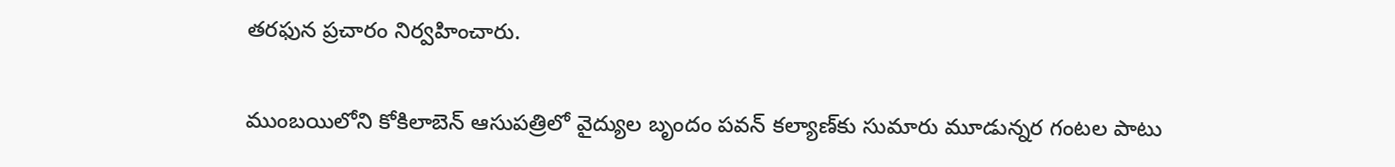తరఫున ప్రచారం నిర్వహించారు.

ముంబయిలోని కోకిలాబెన్ ఆసుపత్రిలో వైద్యుల బృందం పవన్ కల్యాణ్‌కు సుమారు మూడున్నర గంటల పాటు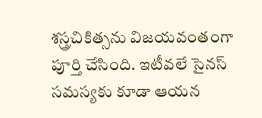శస్త్రచికిత్సను విజయవంతంగా పూర్తి చేసింది. ఇటీవలే సైనస్ సమస్యకు కూడా ఆయన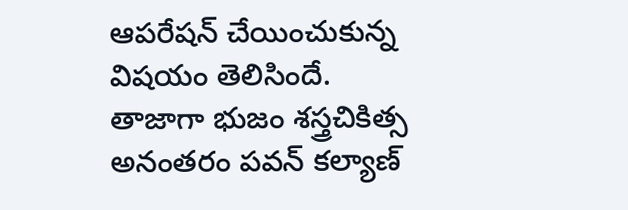ఆపరేషన్ చేయించుకున్న విషయం తెలిసిందే. తాజాగా భుజం శస్త్రచికిత్స అనంతరం పవన్ కల్యాణ్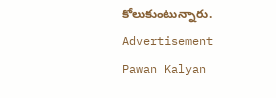కోలుకుంటున్నారు.
Advertisement
Pawan Kalyan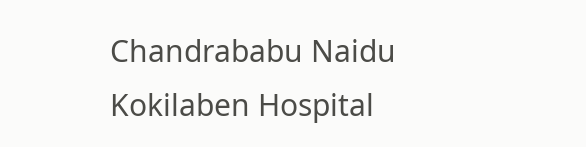Chandrababu Naidu
Kokilaben Hospital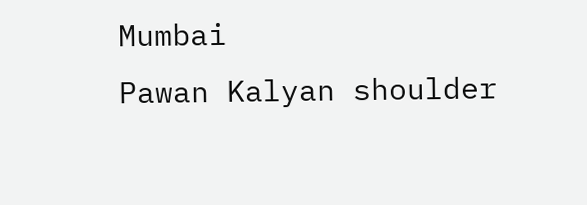Mumbai
Pawan Kalyan shoulder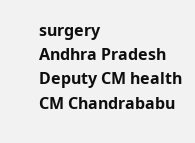surgery
Andhra Pradesh Deputy CM health
CM Chandrababu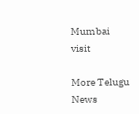Mumbai visit

More Telugu News